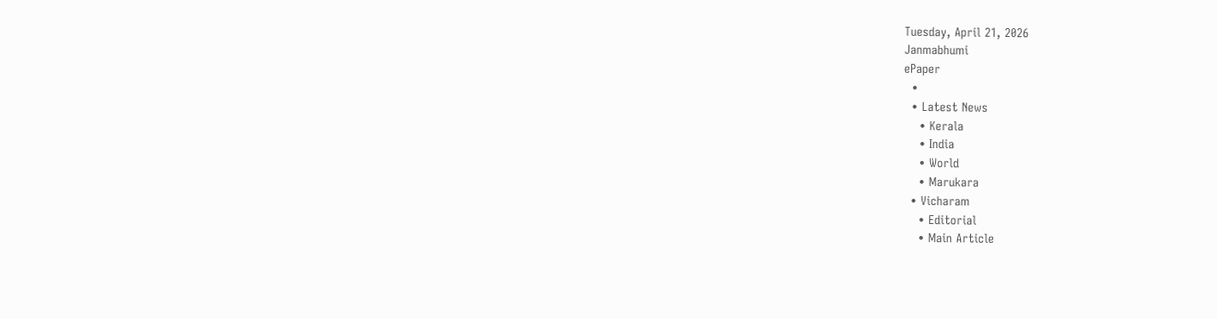Tuesday, April 21, 2026
Janmabhumi
ePaper
  •
  • Latest News
    • Kerala
    • India
    • World
    • Marukara
  • Vicharam
    • Editorial
    • Main Article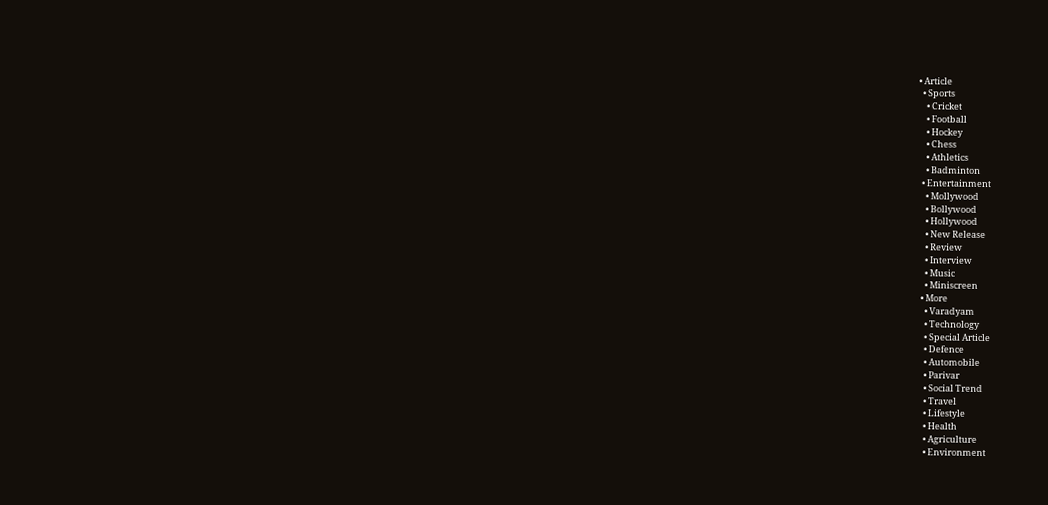• Article
  • Sports
    • Cricket
    • Football
    • Hockey
    • Chess
    • Athletics
    • Badminton
  • Entertainment
    • Mollywood
    • Bollywood
    • Hollywood
    • New Release
    • Review
    • Interview
    • Music
    • Miniscreen
  • More
    • Varadyam
    • Technology
    • Special Article
    • Defence
    • Automobile
    • Parivar
    • Social Trend
    • Travel
    • Lifestyle
    • Health
    • Agriculture
    • Environment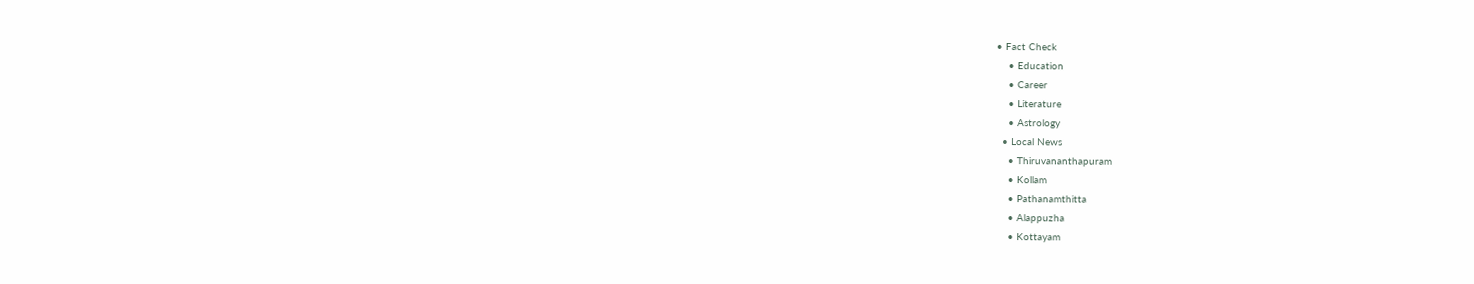• Fact Check
    • Education
    • Career
    • Literature
    • Astrology
  • Local News
    • Thiruvananthapuram
    • Kollam
    • Pathanamthitta
    • Alappuzha
    • Kottayam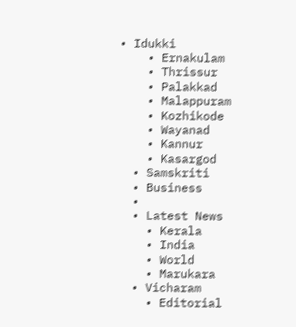• Idukki
    • Ernakulam
    • Thrissur
    • Palakkad
    • Malappuram
    • Kozhikode
    • Wayanad
    • Kannur
    • Kasargod
  • Samskriti
  • Business
  •
  • Latest News
    • Kerala
    • India
    • World
    • Marukara
  • Vicharam
    • Editorial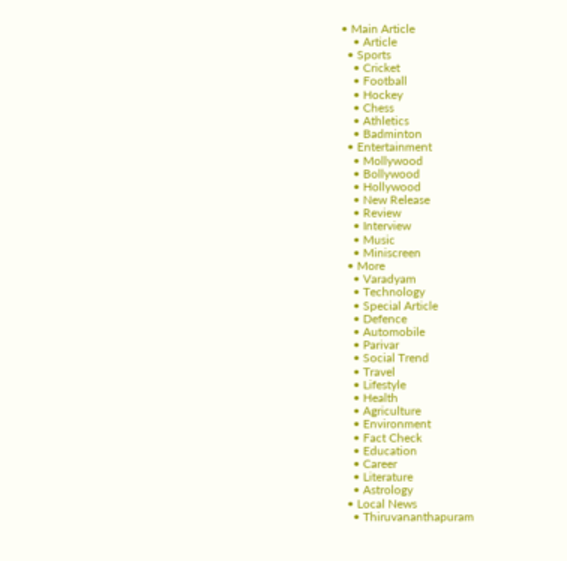• Main Article
    • Article
  • Sports
    • Cricket
    • Football
    • Hockey
    • Chess
    • Athletics
    • Badminton
  • Entertainment
    • Mollywood
    • Bollywood
    • Hollywood
    • New Release
    • Review
    • Interview
    • Music
    • Miniscreen
  • More
    • Varadyam
    • Technology
    • Special Article
    • Defence
    • Automobile
    • Parivar
    • Social Trend
    • Travel
    • Lifestyle
    • Health
    • Agriculture
    • Environment
    • Fact Check
    • Education
    • Career
    • Literature
    • Astrology
  • Local News
    • Thiruvananthapuram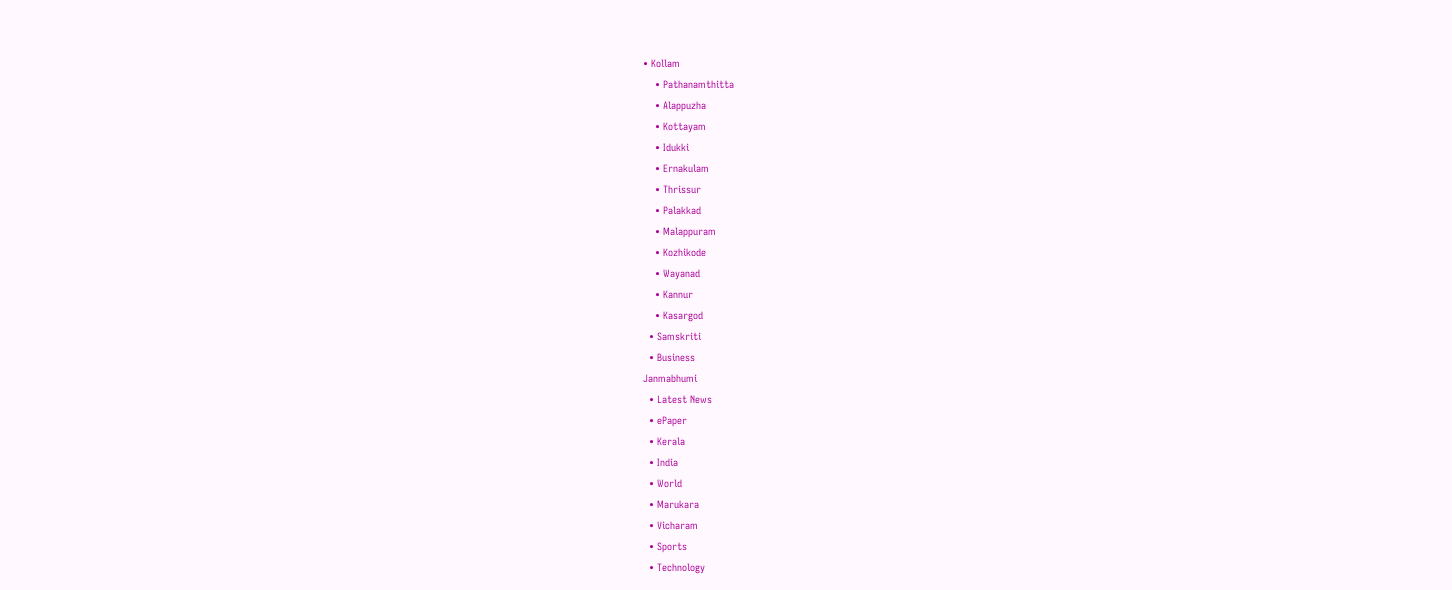• Kollam
    • Pathanamthitta
    • Alappuzha
    • Kottayam
    • Idukki
    • Ernakulam
    • Thrissur
    • Palakkad
    • Malappuram
    • Kozhikode
    • Wayanad
    • Kannur
    • Kasargod
  • Samskriti
  • Business
Janmabhumi
  • Latest News
  • ePaper
  • Kerala
  • India
  • World
  • Marukara
  • Vicharam
  • Sports
  • Technology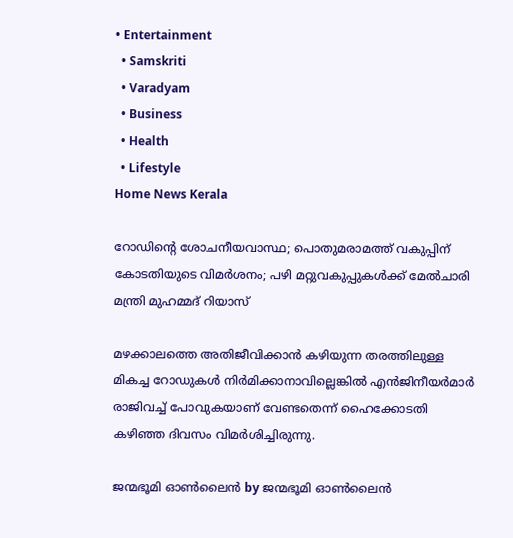• Entertainment
  • Samskriti
  • Varadyam
  • Business
  • Health
  • Lifestyle
Home News Kerala

റോഡിന്റെ ശോചനീയവാസ്ഥ; പൊതുമരാമത്ത് വകുപ്പിന് കോടതിയുടെ വിമര്‍ശനം; പഴി മറ്റുവകുപ്പുകള്‍ക്ക് മേല്‍ചാരി മന്ത്രി മുഹമ്മദ് റിയാസ്

മഴക്കാലത്തെ അതിജീവിക്കാന്‍ കഴിയുന്ന തരത്തിലുള്ള മികച്ച റോഡുകള്‍ നിര്‍മിക്കാനാവില്ലെങ്കില്‍ എന്‍ജിനീയര്‍മാര്‍ രാജിവച്ച് പോവുകയാണ് വേണ്ടതെന്ന് ഹൈക്കോടതി കഴിഞ്ഞ ദിവസം വിമര്‍ശിച്ചിരുന്നു.

ജന്മഭൂമി ഓണ്‍ലൈന്‍ by ജന്മഭൂമി ഓണ്‍ലൈന്‍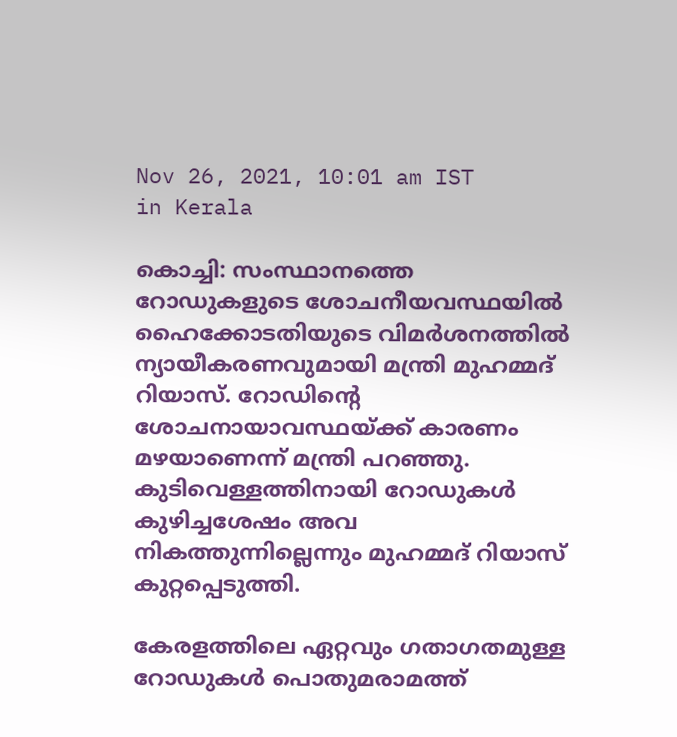Nov 26, 2021, 10:01 am IST
in Kerala

കൊച്ചി: സംസ്ഥാനത്തെ റോഡുകളുടെ ശോചനീയവസ്ഥയില്‍ ഹൈക്കോടതിയുടെ വിമര്‍ശനത്തില്‍ ന്യായീകരണവുമായി മന്ത്രി മുഹമ്മദ് റിയാസ്. റോഡിന്റെ ശോചനായാവസ്ഥയ്‌ക്ക് കാരണം മഴയാണെന്ന് മന്ത്രി പറഞ്ഞു. കുടിവെള്ളത്തിനായി റോഡുകള്‍ കുഴിച്ചശേഷം അവ നികത്തുന്നില്ലെന്നും മുഹമ്മദ് റിയാസ് കുറ്റപ്പെടുത്തി.

കേരളത്തിലെ ഏറ്റവും ഗതാഗതമുള്ള റോഡുകള്‍ പൊതുമരാമത്ത്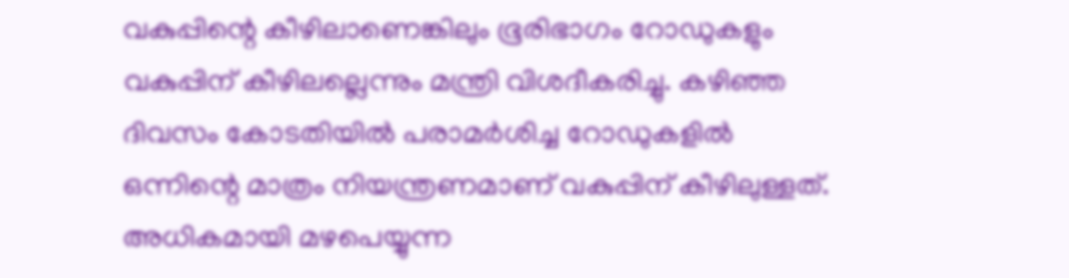വകുപ്പിന്റെ കീഴിലാണെങ്കിലും ഭൂരിഭാഗം റോഡുകളും വകുപ്പിന് കീഴിലല്ലെന്നും മന്ത്രി വിശദീകരിച്ചു. കഴിഞ്ഞ ദിവസം കോടതിയില്‍ പരാമര്‍ശിച്ച റോഡുകളില്‍ ഒന്നിന്റെ മാത്രം നിയന്ത്രണമാണ് വകുപ്പിന് കീഴിലുള്ളത്. അധികമായി മഴപെയ്യുന്ന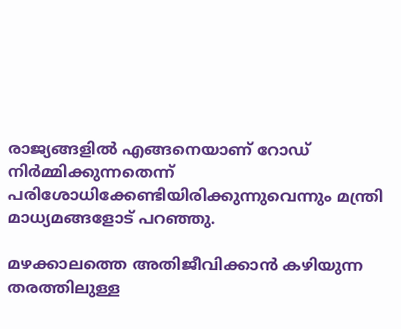രാജ്യങ്ങളില്‍ എങ്ങനെയാണ് റോഡ് നിര്‍മ്മിക്കുന്നതെന്ന്  പരിശോധിക്കേണ്ടിയിരിക്കുന്നുവെന്നും മന്ത്രി  മാധ്യമങ്ങളോട് പറഞ്ഞു.

മഴക്കാലത്തെ അതിജീവിക്കാന്‍ കഴിയുന്ന തരത്തിലുള്ള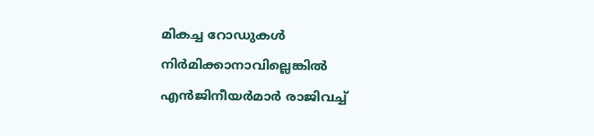മികച്ച റോഡുകള്‍ നിര്‍മിക്കാനാവില്ലെങ്കില്‍ എന്‍ജിനീയര്‍മാര്‍ രാജിവച്ച്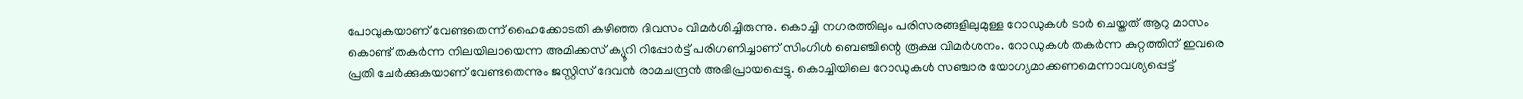പോവുകയാണ് വേണ്ടതെന്ന് ഹൈക്കോടതി കഴിഞ്ഞ ദിവസം വിമര്‍ശിച്ചിരുന്നു. കൊച്ചി നഗരത്തിലും പരിസരങ്ങളിലുമുള്ള റോഡുകള്‍ ടാര്‍ ചെയ്തത് ആറു മാസം കൊണ്ട് തകര്‍ന്ന നിലയിലായെന്ന അമിക്കസ് ക്യൂറി റിപ്പോര്‍ട്ട് പരിഗണിച്ചാണ് സിംഗിള്‍ ബെഞ്ചിന്റെ രൂക്ഷ വിമര്‍ശനം. റോഡുകള്‍ തകര്‍ന്ന കുറ്റത്തിന് ഇവരെ പ്രതി ചേര്‍ക്കുകയാണ് വേണ്ടതെന്നും ജസ്റ്റിസ് ദേവന്‍ രാമചന്ദ്രന്‍ അഭിപ്രായപ്പെട്ടു. കൊച്ചിയിലെ റോഡുകള്‍ സഞ്ചാര യോഗ്യമാക്കണമെന്നാവശ്യപ്പെട്ട്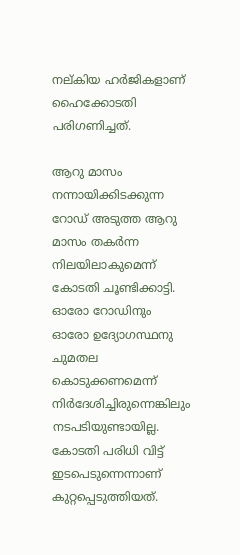നല്കിയ ഹര്‍ജികളാണ് ഹൈക്കോടതി പരിഗണിച്ചത്.

ആറു മാസം നന്നായിക്കിടക്കുന്ന റോഡ് അടുത്ത ആറു മാസം തകര്‍ന്ന നിലയിലാകുമെന്ന് കോടതി ചൂണ്ടിക്കാട്ടി. ഓരോ റോഡിനും ഓരോ ഉദ്യോഗസ്ഥനു ചുമതല കൊടുക്കണമെന്ന് നിര്‍ദേശിച്ചിരുന്നെങ്കിലും നടപടിയുണ്ടായില്ല. കോടതി പരിധി വിട്ട് ഇടപെടുന്നെന്നാണ് കുറ്റപ്പെടുത്തിയത്.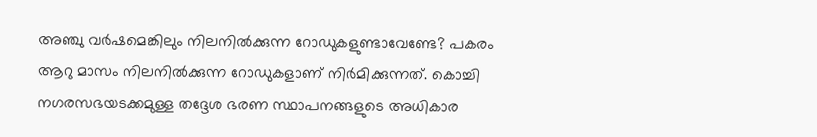അഞ്ചു വര്‍ഷമെങ്കിലും നിലനില്‍ക്കുന്ന റോഡുകളുണ്ടാവേണ്ടേ? പകരം ആറു മാസം നിലനില്‍ക്കുന്ന റോഡുകളാണ് നിര്‍മിക്കുന്നത്. കൊച്ചി നഗരസഭയടക്കമുള്ള തദ്ദേശ ഭരണ സ്ഥാപനങ്ങളുടെ അധികാര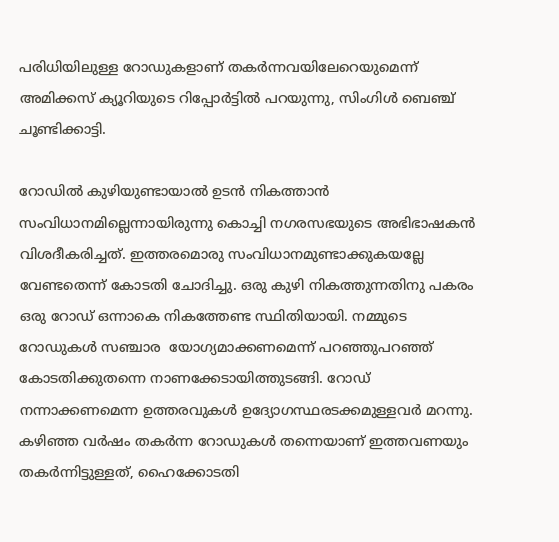പരിധിയിലുള്ള റോഡുകളാണ് തകര്‍ന്നവയിലേറെയുമെന്ന് അമിക്കസ് ക്യൂറിയുടെ റിപ്പോര്‍ട്ടില്‍ പറയുന്നു, സിംഗിള്‍ ബെഞ്ച് ചൂണ്ടിക്കാട്ടി.

റോഡില്‍ കുഴിയുണ്ടായാല്‍ ഉടന്‍ നികത്താന്‍ സംവിധാനമില്ലെന്നായിരുന്നു കൊച്ചി നഗരസഭയുടെ അഭിഭാഷകന്‍ വിശദീകരിച്ചത്. ഇത്തരമൊരു സംവിധാനമുണ്ടാക്കുകയല്ലേ വേണ്ടതെന്ന് കോടതി ചോദിച്ചു. ഒരു കുഴി നികത്തുന്നതിനു പകരം ഒരു റോഡ് ഒന്നാകെ നികത്തേണ്ട സ്ഥിതിയായി. നമ്മുടെ റോഡുകള്‍ സഞ്ചാര  യോഗ്യമാക്കണമെന്ന് പറഞ്ഞുപറഞ്ഞ് കോടതിക്കുതന്നെ നാണക്കേടായിത്തുടങ്ങി. റോഡ് നന്നാക്കണമെന്ന ഉത്തരവുകള്‍ ഉദ്യോഗസ്ഥരടക്കമുള്ളവര്‍ മറന്നു. കഴിഞ്ഞ വര്‍ഷം തകര്‍ന്ന റോഡുകള്‍ തന്നെയാണ് ഇത്തവണയും തകര്‍ന്നിട്ടുള്ളത്, ഹൈക്കോടതി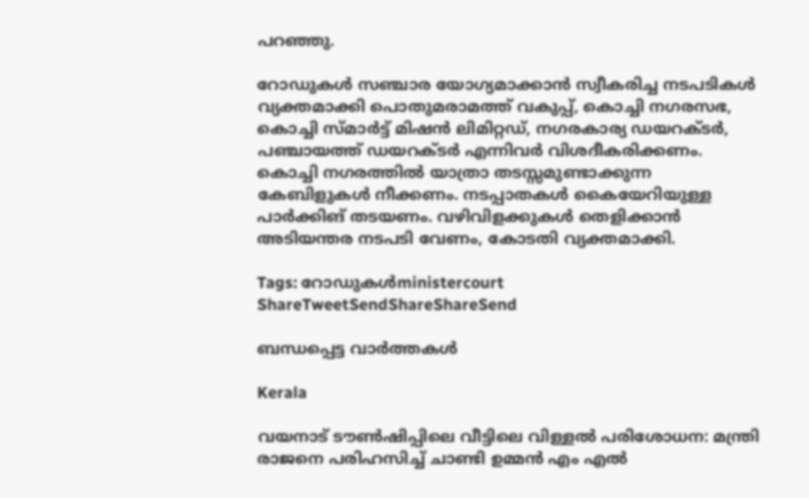പറഞ്ഞു.

റോഡുകള്‍ സഞ്ചാര യോഗ്യമാക്കാന്‍ സ്വീകരിച്ച നടപടികള്‍ വ്യക്തമാക്കി പൊതുമരാമത്ത് വകുപ്പ്, കൊച്ചി നഗരസഭ, കൊച്ചി സ്മാര്‍ട്ട് മിഷന്‍ ലിമിറ്റഡ്, നഗരകാര്യ ഡയറക്ടര്‍, പഞ്ചായത്ത് ഡയറക്ടര്‍ എന്നിവര്‍ വിശദീകരിക്കണം. കൊച്ചി നഗരത്തില്‍ യാത്രാ തടസ്സമുണ്ടാക്കുന്ന കേബിളുകള്‍ നീക്കണം. നടപ്പാതകള്‍ കൈയേറിയുള്ള പാര്‍ക്കിങ് തടയണം. വഴിവിളക്കുകള്‍ തെളിക്കാന്‍ അടിയന്തര നടപടി വേണം, കോടതി വ്യക്തമാക്കി.

Tags: റോഡുകള്‍ministercourt
ShareTweetSendShareShareSend

ബന്ധപ്പെട്ട വാര്‍ത്തകള്‍

Kerala

വയനാട് ടൗണ്‍ഷിപ്പിലെ വീട്ടിലെ വിള്ളല്‍ പരിശോധന: മന്ത്രി രാജനെ പരിഹസിച്ച് ചാണ്ടി ഉമ്മന്‍ എം എല്‍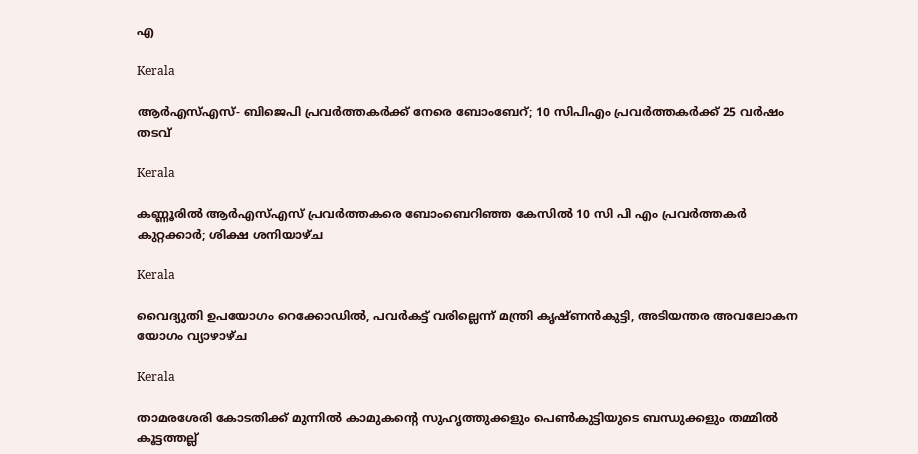എ

Kerala

ആർഎസ്എസ്- ബിജെപി പ്രവർത്തകർക്ക് നേരെ ബോംബേറ്; 10 സിപിഎം പ്രവർത്തകർക്ക് 25 വർഷം തടവ്

Kerala

കണ്ണൂരില്‍ ആര്‍എസ്എസ് പ്രവര്‍ത്തകരെ ബോംബെറിഞ്ഞ കേസില്‍ 10 സി പി എം പ്രവര്‍ത്തകര്‍ കുറ്റക്കാര്‍; ശിക്ഷ ശനിയാഴ്ച

Kerala

വൈദ്യുതി ഉപയോഗം റെക്കോഡില്‍, പവര്‍കട്ട് വരില്ലെന്ന് മന്ത്രി കൃഷ്ണന്‍കുട്ടി, അടിയന്തര അവലോകന യോഗം വ്യാഴാഴ്ച

Kerala

താമരശേരി കോടതിക്ക് മുന്നില്‍ കാമുകന്റെ സുഹൃത്തുക്കളും പെണ്‍കുട്ടിയുടെ ബന്ധുക്കളും തമ്മില്‍ കൂട്ടത്തല്ല്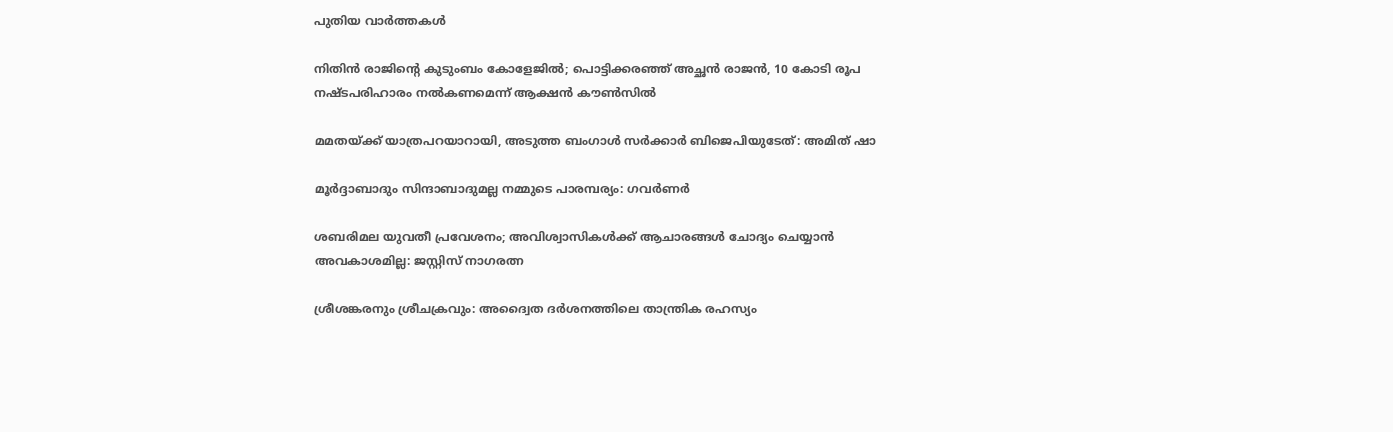പുതിയ വാര്‍ത്തകള്‍

നിതിൻ രാജിന്റെ കുടുംബം കോളേജിൽ; പൊട്ടിക്കരഞ്ഞ് അച്ഛൻ രാജൻ, 10 കോടി രൂപ നഷ്ടപരിഹാരം നൽകണമെന്ന് ആക്ഷൻ കൗൺസിൽ

മമതയ്‌ക്ക് യാത്രപറയാറായി, അടുത്ത ബംഗാൾ സർക്കാർ ബിജെപിയുടേത്: അമിത് ഷാ

മൂർദ്ദാബാദും സിന്ദാബാദുമല്ല നമ്മുടെ പാരമ്പര്യം: ഗവർണർ

ശബരിമല യുവതീ പ്രവേശനം; അവിശ്വാസികൾക്ക് ആചാരങ്ങൾ ചോദ്യം ചെയ്യാൻ അവകാശമില്ല: ജസ്റ്റിസ് നാഗരത്ന

ശ്രീശങ്കരനും ശ്രീചക്രവും: അദ്വൈത ദർശനത്തിലെ താന്ത്രിക രഹസ്യം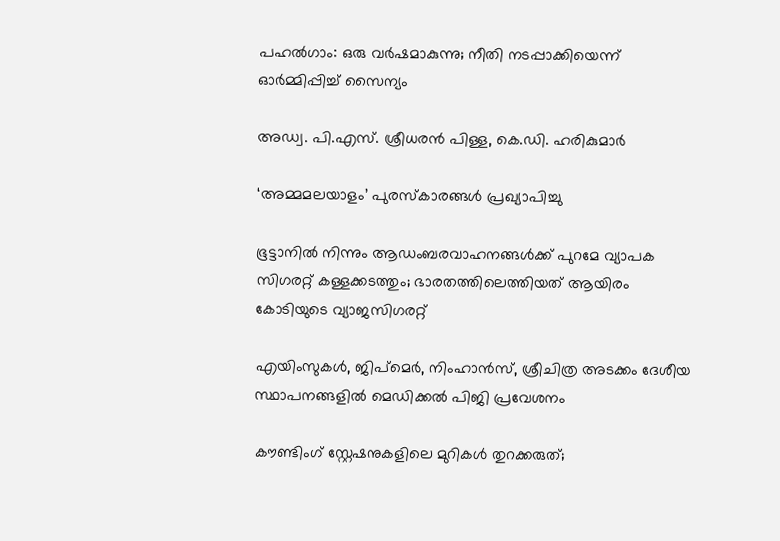പഹൽഗാം: ഒരു വർഷമാകുന്നു; നീതി നടപ്പാക്കിയെന്ന് ഓർമ്മിപ്പിച്ച് സൈന്യം

അഡ്വ. പി.എസ്. ശ്രീധരന്‍ പിള്ള, കെ.ഡി. ഹരികുമാര്‍

‘അമ്മമലയാളം’ പുരസ്‌കാരങ്ങള്‍ പ്രഖ്യാപിച്ചു

ഭൂട്ടാനിൽ നിന്നും ആഡംബരവാഹനങ്ങൾക്ക് പുറമേ വ്യാപക സിഗരറ്റ് കള്ളക്കടത്തും; ഭാരതത്തിലെത്തിയത് ആയിരം കോടിയുടെ വ്യാജസിഗരറ്റ്

എയിംസുകള്‍, ജിപ്‌മെര്‍, നിംഹാന്‍സ്, ശ്രീചിത്ര അടക്കം ദേശീയ സ്ഥാപനങ്ങളില്‍ മെഡിക്കല്‍ പിജി പ്രവേശനം

കൗണ്ടിംഗ് സ്റ്റേഷനുകളിലെ മുറികള്‍ തുറക്കരുത്;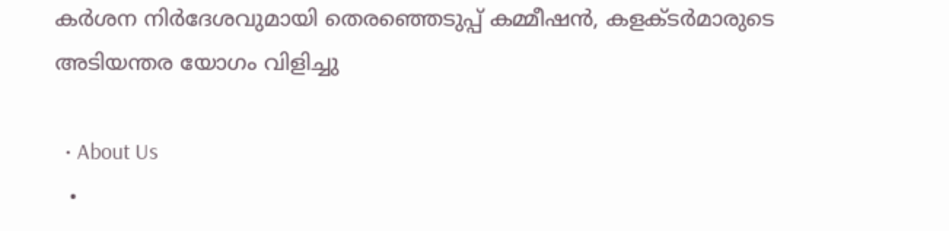കര്‍ശന നിര്‍ദേശവുമായി തെരഞ്ഞെടുപ്പ് കമ്മീഷന്‍, കളക്ടര്‍മാരുടെ അടിയന്തര യോഗം വിളിച്ചു

  • About Us
  •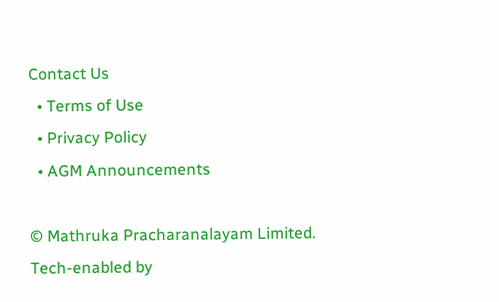Contact Us
  • Terms of Use
  • Privacy Policy
  • AGM Announcements

© Mathruka Pracharanalayam Limited.
Tech-enabled by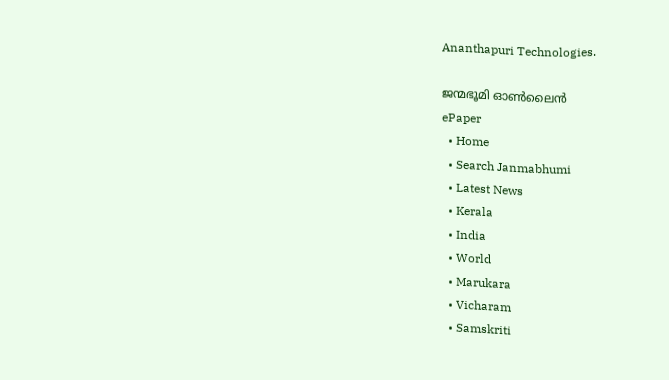Ananthapuri Technologies.

ജന്മഭൂമി ഓണ്‍ലൈന്‍
ePaper
  • Home
  • Search Janmabhumi
  • Latest News
  • Kerala
  • India
  • World
  • Marukara
  • Vicharam
  • Samskriti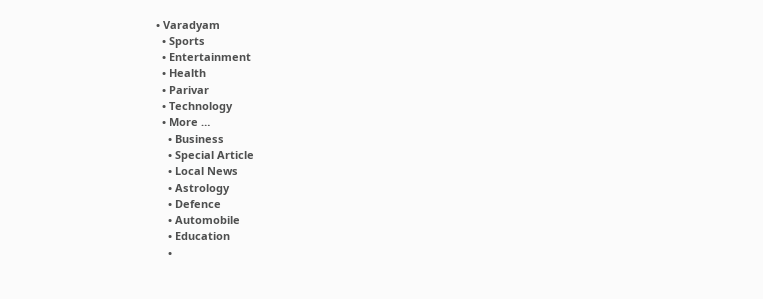• Varadyam
  • Sports
  • Entertainment
  • Health
  • Parivar
  • Technology
  • More …
    • Business
    • Special Article
    • Local News
    • Astrology
    • Defence
    • Automobile
    • Education
    •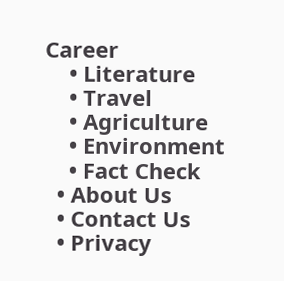Career
    • Literature
    • Travel
    • Agriculture
    • Environment
    • Fact Check
  • About Us
  • Contact Us
  • Privacy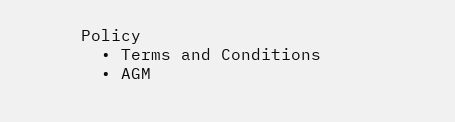Policy
  • Terms and Conditions
  • AGM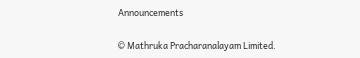Announcements

© Mathruka Pracharanalayam Limited.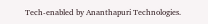Tech-enabled by Ananthapuri Technologies.